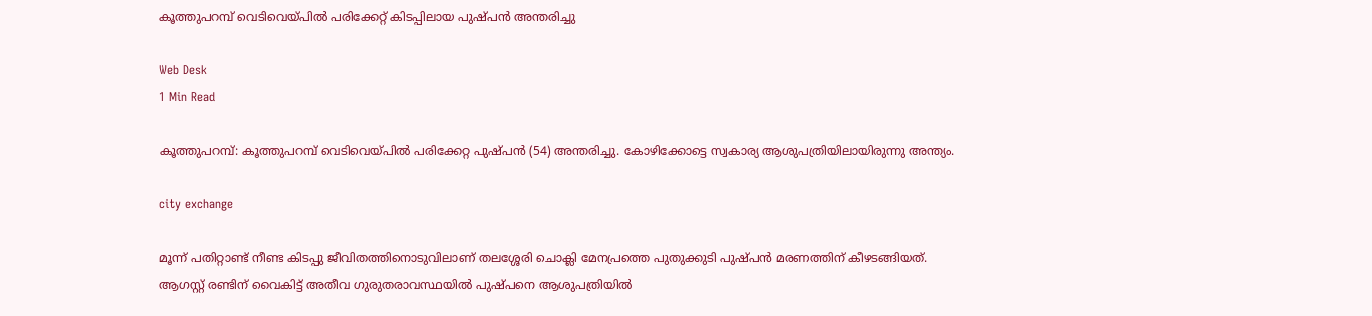കൂത്തുപറമ്പ് വെടിവെയ്പില്‍ പരിക്കേറ്റ് കിടപ്പിലായ പുഷ്പന്‍ അന്തരിച്ചു

Web Desk
1 Min Read

കൂത്തുപറമ്പ്: കൂത്തുപറമ്പ് വെടിവെയ്പില്‍ പരിക്കേറ്റ പുഷ്പന്‍ (54) അന്തരിച്ചു. കോഴിക്കോട്ടെ സ്വകാര്യ ആശുപത്രിയിലായിരുന്നു അന്ത്യം.

city exchange

മൂന്ന് പതിറ്റാണ്ട് നീണ്ട കിടപ്പു ജീവിതത്തിനൊടുവിലാണ് തലശ്ശേരി ചൊക്ലി മേനപ്രത്തെ പുതുക്കുടി പുഷ്പന്‍ മരണത്തിന് കീഴടങ്ങിയത്. ആഗസ്റ്റ് രണ്ടിന് വൈകിട്ട് അതീവ ഗുരുതരാവസ്ഥയില്‍ പുഷ്പനെ ആശുപത്രിയില്‍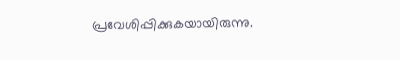പ്രവേശിപ്പിക്കുകയായിരുന്നു.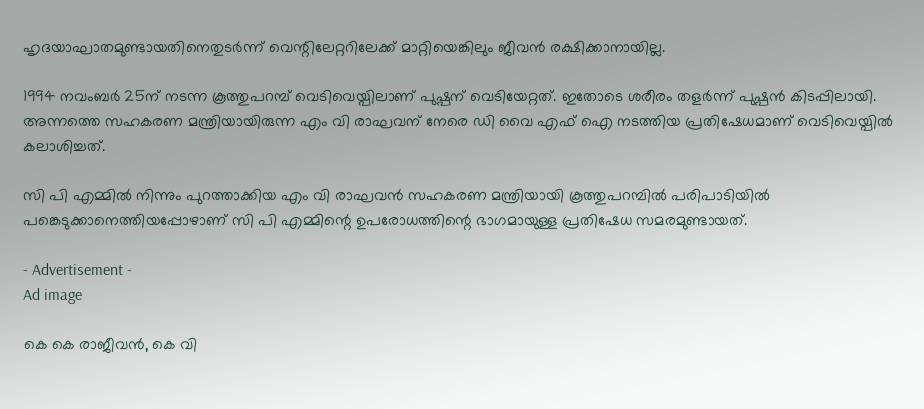ഹൃദയാഘാതമുണ്ടായതിനെതുടര്‍ന്ന് വെന്റിലേറ്ററിലേക്ക് മാറ്റിയെങ്കിലും ജീവന്‍ രക്ഷിക്കാനായില്ല.

1994 നവംബര്‍ 25ന് നടന്ന കൂത്തുപറമ്പ് വെടിവെയ്പിലാണ് പുഷ്പന് വെടിയേറ്റത്. ഇതോടെ ശരീരം തളര്‍ന്ന് പുഷ്പന്‍ കിടപ്പിലായി. അന്നത്തെ സഹകരണ മന്ത്രിയായിരുന്ന എം വി രാഘവന് നേരെ ഡി വൈ എഫ് ഐ നടത്തിയ പ്രതിഷേധമാണ് വെടിവെയ്പില്‍ കലാശിച്ചത്.

സി പി എമ്മില്‍ നിന്നും പുറത്താക്കിയ എം വി രാഘവന്‍ സഹകരണ മന്ത്രിയായി കൂത്തുപറമ്പില്‍ പരിപാടിയില്‍ പങ്കെടുക്കാനെത്തിയപ്പോഴാണ് സി പി എമ്മിന്റെ ഉപരോധത്തിന്റെ ഭാഗമായുള്ള പ്രതിഷേധ സമരമുണ്ടായത്.

- Advertisement -
Ad image

കെ കെ രാജീവന്‍, കെ വി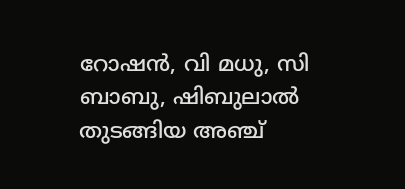റോഷന്‍, വി മധു, സി ബാബു, ഷിബുലാല്‍ തുടങ്ങിയ അഞ്ച്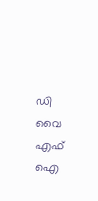ഡി വൈ എഫ് ഐ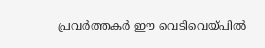പ്രവര്‍ത്തകര്‍ ഈ വെടിവെയ്പില്‍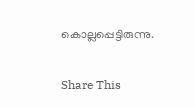കൊല്ലപ്പെട്ടിരുന്നു.

Share This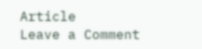Article
Leave a Comment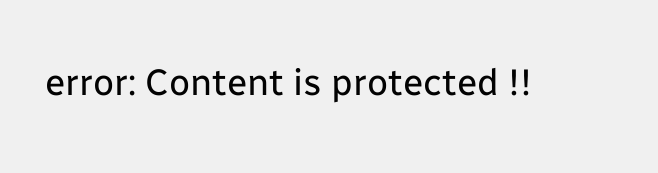error: Content is protected !!